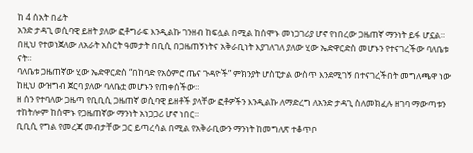ከ 4 ሰአት በፊት
አንድ ታዳጊ ወሲባዊ ይዘት ያለው ፎቶግራፍ እንዲልኩ ገንዘብ ከፍሏል በሚል ከሰሞኑ መነጋገሪያ ሆኖ የነበረው ጋዜጠኛ ማንነት ይፋ ሆኗል።
በዚህ የተወነጀለው ለአራት አስርት ዓመታት በቢሲ በጋዜጠኝነትና አቅራቢነት እያገለገለ ያለው ሂው ኤድዋርድስ መሆኑን የተናገረችው ባለቤቱ ናት።
ባለቤቱ ጋዜጠኛው ሂው ኤድዋርድስ “በከባድ የአዕምሮ ጤና ጉዳዮች” ምክንያት ሆስፒታል ውስጥ እንደሚገኝ በተናገረችበት መግለጫዋ ነው ከዚህ ውዝግብ ጀርባ ያለው ባለቤቷ መሆኑን የጠቀሰችው።
ዘ ሰን የተባለው ጋዜጣ የቢቢሲ ጋዜጠኛ ወሲባዊ ይዘቶች ያላቸው ፎቶዎችን እንዲልኩ ለማድረግ ለአንድ ታዳጊ ስለመክፈሉ ዘገባ ማውጣቱን ተከትሎም ከሰሞኑ የጋዜጠኛው ማንነት አነጋጋሪ ሆኖ ነበር።
ቢቢሲ የግል የመረጃ መብታቸው ጋር ይጣረሳል በሚል የአቅራቢውን ማንነት ከመግለጽ ተቆጥቦ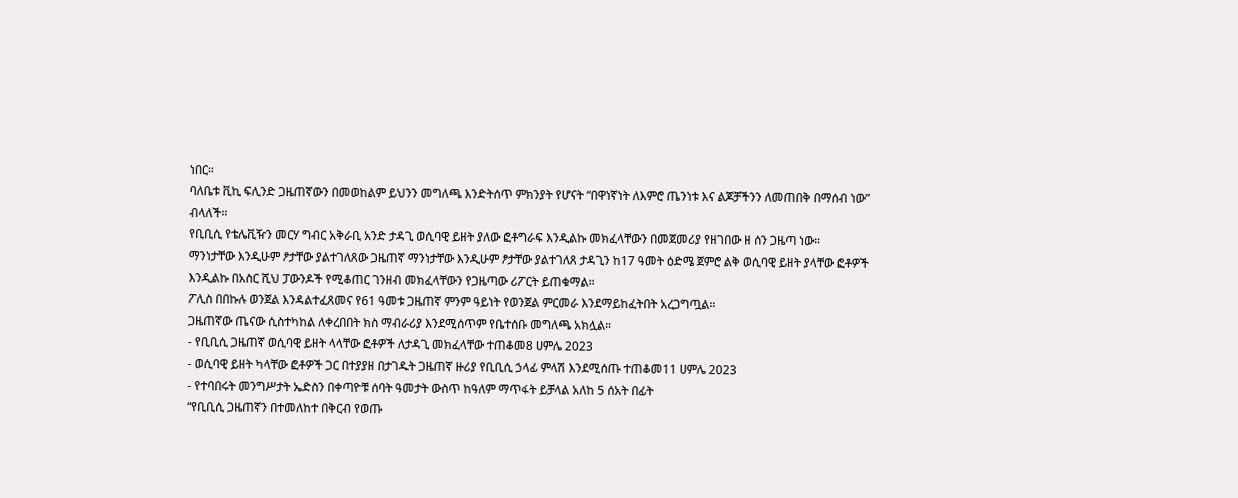ነበር።
ባለቤቱ ቪኪ ፍሊንድ ጋዜጠኛውን በመወከልም ይህንን መግለጫ እንድትሰጥ ምክንያት የሆናት “በዋነኛነት ለእምሮ ጤንነቱ እና ልጆቻችንን ለመጠበቅ በማሰብ ነው” ብላለች።
የቢቢሲ የቴሌቪዥን መርሃ ግብር አቅራቢ አንድ ታዳጊ ወሲባዊ ይዘት ያለው ፎቶግራፍ እንዲልኩ መክፈላቸውን በመጀመሪያ የዘገበው ዘ ሰን ጋዜጣ ነው።
ማንነታቸው እንዲሁም ፆታቸው ያልተገለጸው ጋዜጠኛ ማንነታቸው እንዲሁም ፆታቸው ያልተገለጸ ታዳጊን ከ17 ዓመት ዕድሜ ጀምሮ ልቅ ወሲባዊ ይዘት ያላቸው ፎቶዎች እንዲልኩ በአስር ሺህ ፓውንዶች የሚቆጠር ገንዘብ መክፈላቸውን የጋዜጣው ሪፖርት ይጠቁማል።
ፖሊስ በበኩሉ ወንጀል እንዳልተፈጸመና የ61 ዓመቱ ጋዜጠኛ ምንም ዓይነት የወንጀል ምርመራ እንደማይከፈትበት አረጋግጧል።
ጋዜጠኛው ጤናው ሲስተካከል ለቀረበበት ክስ ማብራሪያ እንደሚሰጥም የቤተሰቡ መግለጫ አክሏል።
- የቢቢሲ ጋዜጠኛ ወሲባዊ ይዘት ላላቸው ፎቶዎች ለታዳጊ መክፈላቸው ተጠቆመ8 ሀምሌ 2023
- ወሲባዊ ይዘት ካላቸው ፎቶዎች ጋር በተያያዘ በታገዱት ጋዜጠኛ ዙሪያ የቢቢሲ ኃላፊ ምላሽ እንደሚሰጡ ተጠቆመ11 ሀምሌ 2023
- የተባበሩት መንግሥታት ኤድስን በቀጣዮቹ ሰባት ዓመታት ውስጥ ከዓለም ማጥፋት ይቻላል አለከ 5 ሰአት በፊት
“የቢቢሲ ጋዜጠኛን በተመለከተ በቅርብ የወጡ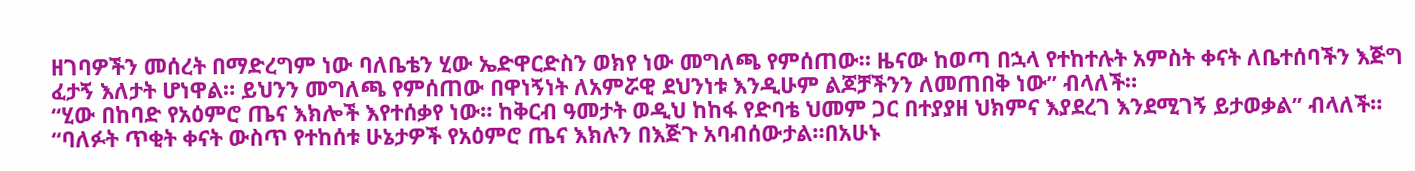ዘገባዎችን መሰረት በማድረግም ነው ባለቤቴን ሂው ኤድዋርድስን ወክየ ነው መግለጫ የምሰጠው። ዜናው ከወጣ በኋላ የተከተሉት አምስት ቀናት ለቤተሰባችን እጅግ ፈታኝ እለታት ሆነዋል። ይህንን መግለጫ የምሰጠው በዋነኝነት ለአምሯዊ ደህንነቱ እንዲሁም ልጆቻችንን ለመጠበቅ ነው” ብላለች።
“ሂው በከባድ የአዕምሮ ጤና እክሎች እየተሰቃየ ነው። ከቅርብ ዓመታት ወዲህ ከከፋ የድባቴ ህመም ጋር በተያያዘ ህክምና እያደረገ እንደሚገኝ ይታወቃል” ብላለች።
“ባለፉት ጥቂት ቀናት ውስጥ የተከሰቱ ሁኔታዎች የአዕምሮ ጤና እክሉን በእጅጉ አባብሰውታል።በአሁኑ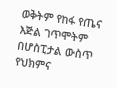ወቅትም የከፋ የጤና እጅል ገጥሞትም በሆስፒታል ውስጥ የህክምና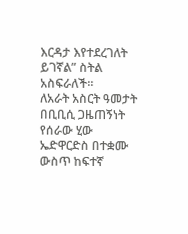እርዳታ እየተደረገለት ይገኛል” ስትል አስፍራለች።
ለአራት አስርት ዓመታት በቢቢሲ ጋዜጠኝነት የሰራው ሂው ኤድዋርድስ በተቋሙ ውስጥ ከፍተኛ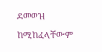ደመወዝ ከሚከፈላቸውም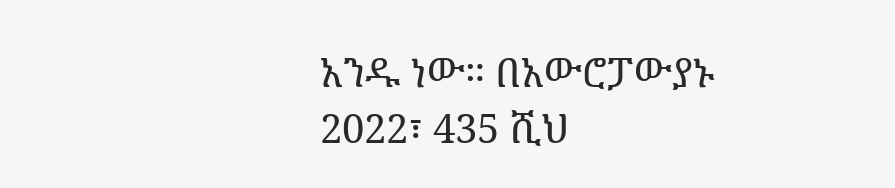አንዱ ነው። በአውሮፓውያኑ 2022፣ 435 ሺህ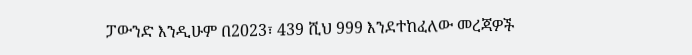ፓውንድ እንዲሁም በ2023፣ 439 ሺህ 999 እንደተከፈለው መረጃዎች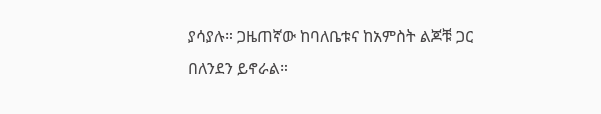ያሳያሉ። ጋዜጠኛው ከባለቤቱና ከአምስት ልጆቹ ጋር በለንደን ይኖራል።